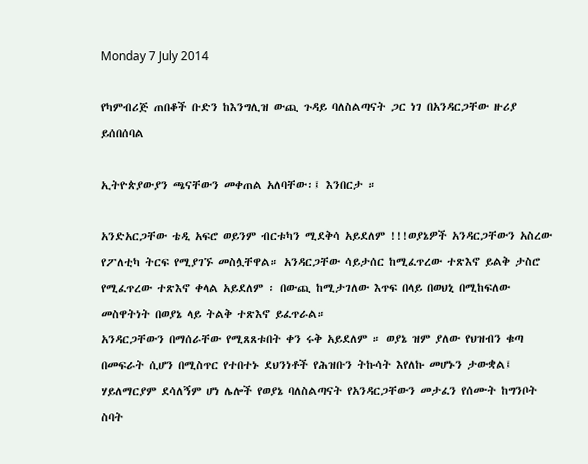Monday 7 July 2014

የካምብሪጅ ጠበቆች ቡድን ከእንግሊዝ ውጪ ጉዳይ ባለስልጣናት ጋር ነገ በአንዳርጋቸው ዙሪያ ይሰበሰባል

ኢትዮጵያውያን ጫናቸውን መቀጠል አለባቸው፡፤ እንበርታ ።

አንድአርጋቸው ቴዲ አፍሮ ወይንም ብርቱካን ሚደቅሳ አይደለም !!!ወያኔዎች አንዳርጋቸውን አስረው የፖለቲካ ትርፍ የሚያገኙ መስሏቸዋል። አንዳርጋቸው ሳይታሰር ከሚፈጥረው ተጽእኖ ይልቅ ታስሮ የሚፈጥረው ተጽእኖ ቀላል አይደለም ፡ በውጪ ከሚታገለው እጥፍ በላይ በወህኒ በሚከፍለው መስዋትነት በወያኔ ላይ ትልቅ ተጽእኖ ይፈጥራል።
አንዳርጋቸውን በማሰራቸው የሚጸጸቱበት ቀን ሩቅ አይደለም ። ወያኔ ዝም ያለው የህዝብን ቁጣ በመፍራት ሲሆን በሚስጥር የተበተኑ ደህንነቶች የሕዝቡን ትኩሳት እየለኩ መሆኑን ታውቋል፤ ሃይለማርያም ደሳለኝም ሆነ ሌሎች የወያኔ ባለስልጣናት የአንዳርጋቸውን መታፈን የሰሙት ከግንቦት ስባት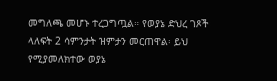መግለጫ መሆኑ ተረጋግጧል። የወያኔ ድህረ ገጾች ላለፍት 2 ሳምንታት ዝምታን መርጠዋል፡ ይህ የሚያመለክተው ወያኔ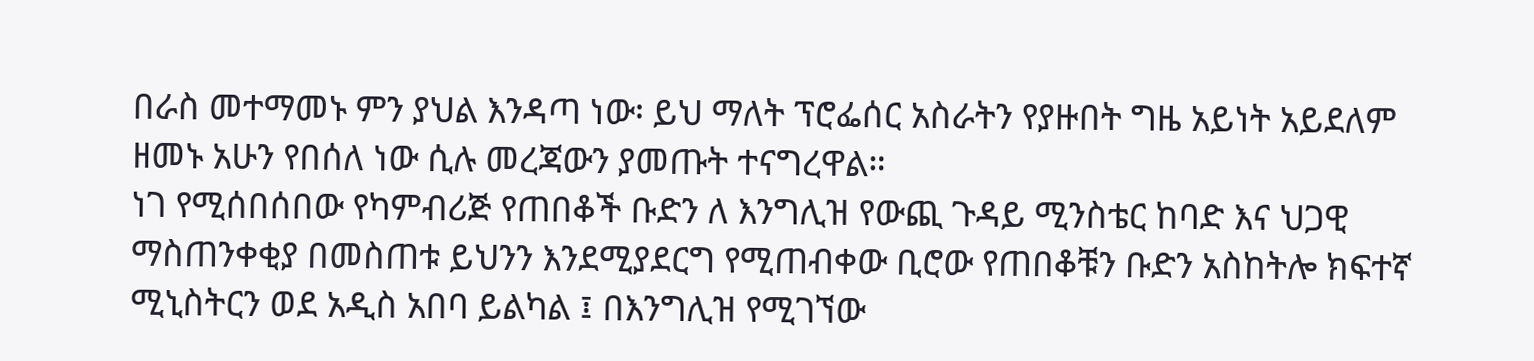በራስ መተማመኑ ምን ያህል እንዳጣ ነው፡ ይህ ማለት ፕሮፌሰር አስራትን የያዙበት ግዜ አይነት አይደለም ዘመኑ አሁን የበሰለ ነው ሲሉ መረጃውን ያመጡት ተናግረዋል።
ነገ የሚሰበሰበው የካምብሪጅ የጠበቆች ቡድን ለ እንግሊዝ የውጪ ጉዳይ ሚንስቴር ከባድ እና ህጋዊ ማስጠንቀቂያ በመስጠቱ ይህንን እንደሚያደርግ የሚጠብቀው ቢሮው የጠበቆቹን ቡድን አስከትሎ ክፍተኛ ሚኒስትርን ወደ አዲስ አበባ ይልካል ፤ በእንግሊዝ የሚገኘው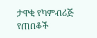ታዋቂ የካምብሪጅ የጠበቆች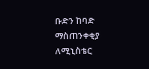ቡድን ከባድ ማስጠንቀቂያ ለሚኒስቴር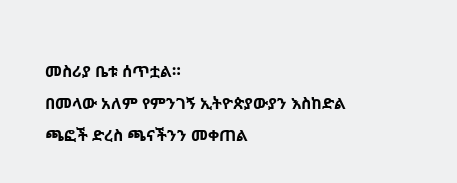መስሪያ ቤቱ ሰጥቷል።
በመላው አለም የምንገኝ ኢትዮጵያውያን እስከድል ጫፎች ድረስ ጫናችንን መቀጠል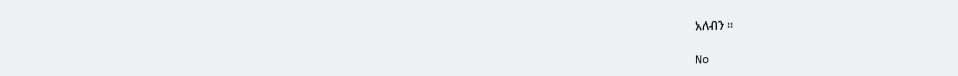አለብን ።

No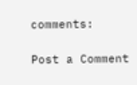comments:

Post a Comment